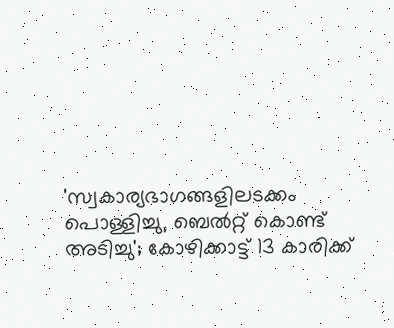'സ്വകാര്യഭാഗങ്ങളിലടക്കം പൊള്ളിച്ചു, ബെൽറ്റ് കൊണ്ട് അടിച്ചു'; കോഴിക്കാട്ട് 13 കാരിക്ക്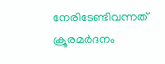നേരിടേണ്ടിവന്നത് ക്രൂരമർദനം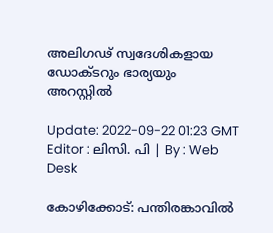അലിഗഢ് സ്വദേശികളായ ഡോക്ടറും ഭാര്യയും അറസ്റ്റില്‍

Update: 2022-09-22 01:23 GMT
Editor : ലിസി. പി | By : Web Desk

കോഴിക്കോട്: പന്തിരങ്കാവിൽ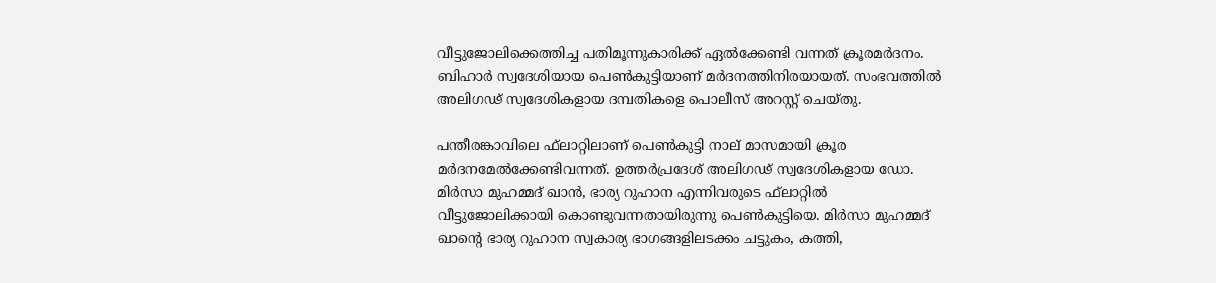വീട്ടുജോലിക്കെത്തിച്ച പതിമൂന്നുകാരിക്ക് ഏൽക്കേണ്ടി വന്നത് ക്രൂരമർദനം. ബിഹാർ സ്വദേശിയായ പെൺകുട്ടിയാണ് മർദനത്തിനിരയായത്. സംഭവത്തിൽ അലിഗഢ് സ്വദേശികളായ ദമ്പതികളെ പൊലീസ് അറസ്റ്റ് ചെയ്തു.

പന്തീരങ്കാവിലെ ഫ്‌ലാറ്റിലാണ് പെൺകുട്ടി നാല് മാസമായി ക്രൂര മർദനമേൽക്കേണ്ടിവന്നത്. ഉത്തർപ്രദേശ് അലിഗഢ് സ്വദേശികളായ ഡോ. മിർസാ മുഹമ്മദ് ഖാൻ, ഭാര്യ റുഹാന എന്നിവരുടെ ഫ്‌ലാറ്റിൽ വീട്ടുജോലിക്കായി കൊണ്ടുവന്നതായിരുന്നു പെൺകുട്ടിയെ. മിർസാ മുഹമ്മദ് ഖാന്റെ ഭാര്യ റുഹാന സ്വകാര്യ ഭാഗങ്ങളിലടക്കം ചട്ടുകം, കത്തി,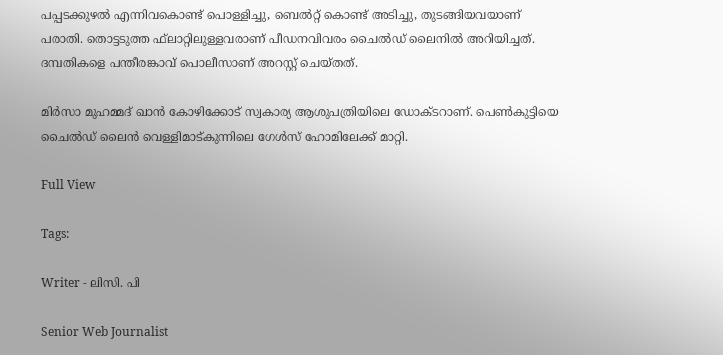പപ്പടക്കുഴൽ എന്നിവകൊണ്ട് പൊള്ളിച്ചു, ബെൽറ്റ് കൊണ്ട് അടിച്ചു, തുടങ്ങിയവയാണ് പരാതി. തൊട്ടടുത്ത ഫ്‌ലാറ്റിലുള്ളവരാണ് പീഡനവിവരം ചൈൽഡ് ലൈനിൽ അറിയിച്ചത്. ദമ്പതികളെ പന്തീരങ്കാവ് പൊലീസാണ് അറസ്റ്റ് ചെയ്തത്.

മിർസാ മുഹമ്മദ് ഖാൻ കോഴിക്കോട് സ്വകാര്യ ആശുപത്രിയിലെ ഡോക്ടറാണ്. പെൺകുട്ടിയെ ചൈൽഡ് ലൈൻ വെള്ളിമാട്കുന്നിലെ ഗേൾസ് ഹോമിലേക്ക് മാറ്റി.

Full View

Tags:

Writer - ലിസി. പി

Senior Web Journalist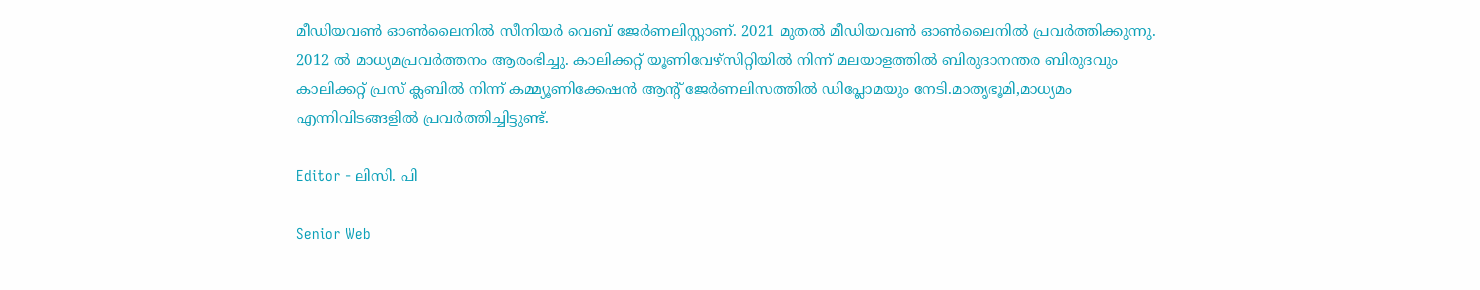മീഡിയവൺ ഓൺലൈനിൽ സീനിയർ വെബ് ജേർണലിസ്റ്റാണ്. 2021 മുതൽ മീഡിയവൺ ഓൺലൈനിൽ പ്രവർത്തിക്കുന്നു. 2012 ല്‍ മാധ്യമപ്രവര്‍ത്തനം ആരംഭിച്ചു. കാലിക്കറ്റ് യൂണിവേഴ്‌സിറ്റിയിൽ നിന്ന് മലയാളത്തിൽ ബിരുദാനന്തര ബിരുദവും കാലിക്കറ്റ് പ്രസ് ക്ലബിൽ നിന്ന് കമ്മ്യൂണിക്കേഷൻ ആന്റ് ജേർണലിസത്തിൽ ഡിപ്ലോമയും നേടി.മാതൃഭൂമി,മാധ്യമം എന്നിവിടങ്ങളിൽ പ്രവർത്തിച്ചിട്ടുണ്ട്.

Editor - ലിസി. പി

Senior Web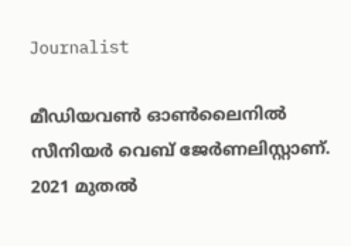Journalist

മീഡിയവൺ ഓൺലൈനിൽ സീനിയർ വെബ് ജേർണലിസ്റ്റാണ്. 2021 മുതൽ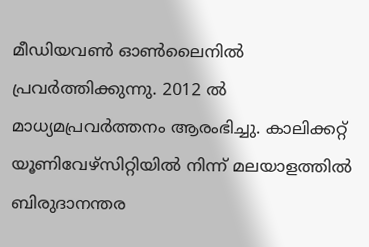മീഡിയവൺ ഓൺലൈനിൽ പ്രവർത്തിക്കുന്നു. 2012 ല്‍ മാധ്യമപ്രവര്‍ത്തനം ആരംഭിച്ചു. കാലിക്കറ്റ് യൂണിവേഴ്‌സിറ്റിയിൽ നിന്ന് മലയാളത്തിൽ ബിരുദാനന്തര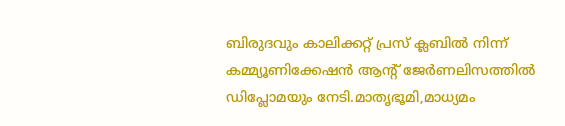ബിരുദവും കാലിക്കറ്റ് പ്രസ് ക്ലബിൽ നിന്ന് കമ്മ്യൂണിക്കേഷൻ ആന്റ് ജേർണലിസത്തിൽ ഡിപ്ലോമയും നേടി.മാതൃഭൂമി,മാധ്യമം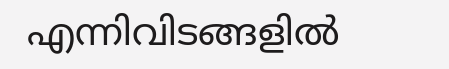എന്നിവിടങ്ങളിൽ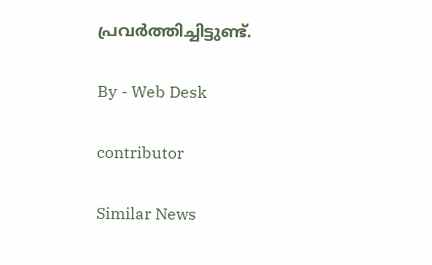പ്രവർത്തിച്ചിട്ടുണ്ട്.

By - Web Desk

contributor

Similar News